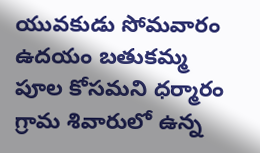యువకుడు సోమవారం ఉదయం బతుకమ్మ పూల కోసమని ధర్మారం గ్రామ శివారులో ఉన్న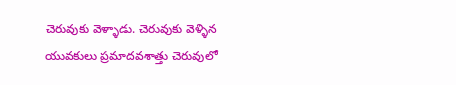చెరువుకు వెళ్ళాడు. చెరువుకు వెళ్ళిన యువకులు ప్రమాదవశాత్తు చెరువులో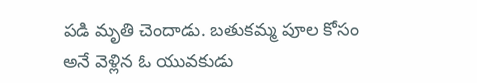పడి మృతి చెందాడు. బతుకమ్మ పూల కోసం అనే వెళ్లిన ఓ యువకుడు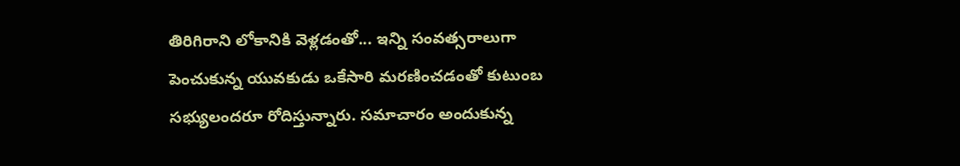తిరిగిరాని లోకానికి వెళ్లడంతో... ఇన్ని సంవత్సరాలుగా పెంచుకున్న యువకుడు ఒకేసారి మరణించడంతో కుటుంబ సభ్యులందరూ రోదిస్తున్నారు. సమాచారం అందుకున్న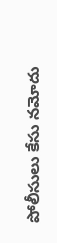పోలీసులు కేసు నమోదు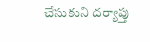చేసుకుని దర్యాప్తు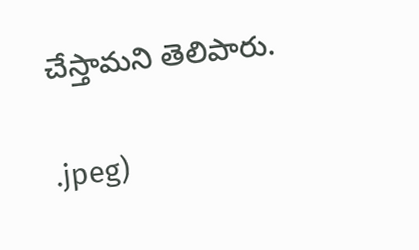చేస్తామని తెలిపారు.

.jpeg)